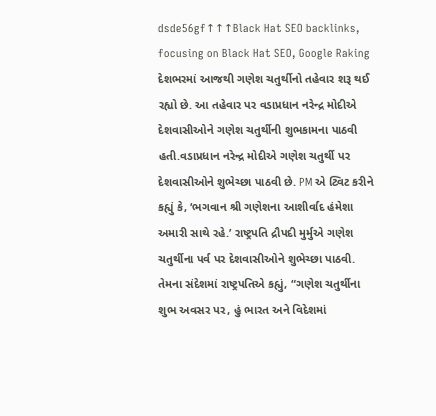dsde56gf↑↑↑Black Hat SEO backlinks, focusing on Black Hat SEO, Google Raking
દેશભરમાં આજથી ગણેશ ચતુર્થીનો તહેવાર શરૂ થઈ રહ્યો છે. આ તહેવાર પર વડાપ્રધાન નરેન્દ્ર મોદીએ દેશવાસીઓને ગણેશ ચતુર્થીની શુભકામના પાઠવી હતી.વડાપ્રધાન નરેન્દ્ર મોદીએ ગણેશ ચતુર્થી પર દેશવાસીઓને શુભેચ્છા પાઠવી છે. PM એ ટ્વિટ કરીને કહ્યું કે, ‘ભગવાન શ્રી ગણેશના આશીર્વાદ હંમેશા અમારી સાથે રહે.’ રાષ્ટ્રપતિ દ્રૌપદી મુર્મુએ ગણેશ ચતુર્થીના પર્વ પર દેશવાસીઓને શુભેચ્છા પાઠવી. તેમના સંદેશમાં રાષ્ટ્રપતિએ કહ્યું, “ગણેશ ચતુર્થીના શુભ અવસર પર, હું ભારત અને વિદેશમાં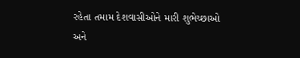રહેતા તમામ દેશવાસીઓને મારી શુભેચ્છાઓ અને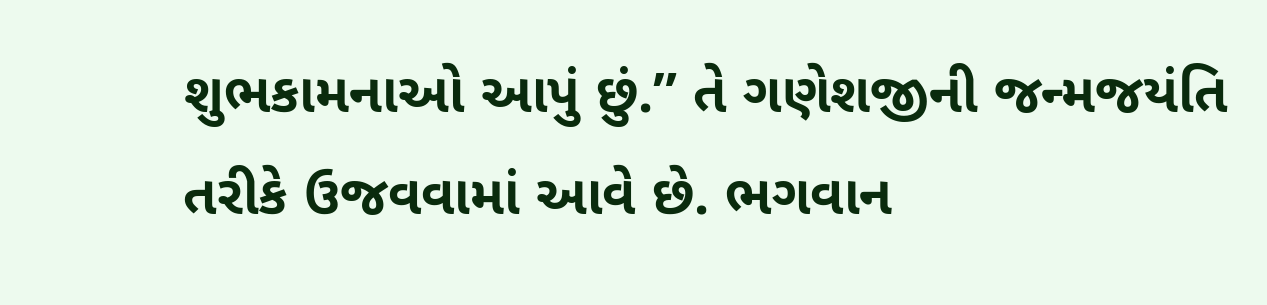શુભકામનાઓ આપું છું.” તે ગણેશજીની જન્મજયંતિ તરીકે ઉજવવામાં આવે છે. ભગવાન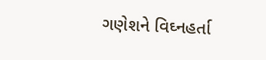ગણેશને વિઘ્નહર્તા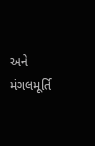અને મંગલમૂર્તિ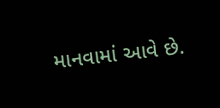માનવામાં આવે છે.